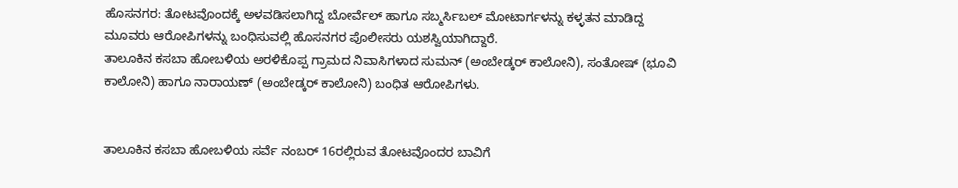ಹೊಸನಗರ: ತೋಟವೊಂದಕ್ಕೆ ಅಳವಡಿಸಲಾಗಿದ್ದ ಬೋರ್ವೆಲ್ ಹಾಗೂ ಸಬ್ಮರ್ಸಿಬಲ್ ಮೋಟಾರ್ಗಳನ್ನು ಕಳ್ಳತನ ಮಾಡಿದ್ದ ಮೂವರು ಆರೋಪಿಗಳನ್ನು ಬಂಧಿಸುವಲ್ಲಿ ಹೊಸನಗರ ಪೊಲೀಸರು ಯಶಸ್ವಿಯಾಗಿದ್ದಾರೆ.
ತಾಲೂಕಿನ ಕಸಬಾ ಹೋಬಳಿಯ ಅರಳಿಕೊಪ್ಪ ಗ್ರಾಮದ ನಿವಾಸಿಗಳಾದ ಸುಮನ್ (ಅಂಬೇಡ್ಕರ್ ಕಾಲೋನಿ), ಸಂತೋಷ್ (ಭೂವಿ ಕಾಲೋನಿ) ಹಾಗೂ ನಾರಾಯಣ್ (ಅಂಬೇಡ್ಕರ್ ಕಾಲೋನಿ) ಬಂಧಿತ ಆರೋಪಿಗಳು.


ತಾಲೂಕಿನ ಕಸಬಾ ಹೋಬಳಿಯ ಸರ್ವೆ ನಂಬರ್ 16ರಲ್ಲಿರುವ ತೋಟವೊಂದರ ಬಾವಿಗೆ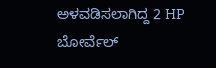ಅಳವಡಿಸಲಾಗಿದ್ದ 2 HP ಬೋರ್ವೆಲ್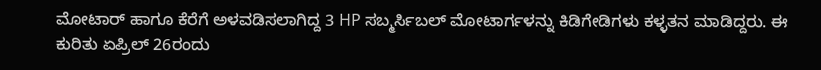ಮೋಟಾರ್ ಹಾಗೂ ಕೆರೆಗೆ ಅಳವಡಿಸಲಾಗಿದ್ದ 3 HP ಸಬ್ಮರ್ಸಿಬಲ್ ಮೋಟಾರ್ಗಳನ್ನು ಕಿಡಿಗೇಡಿಗಳು ಕಳ್ಳತನ ಮಾಡಿದ್ದರು. ಈ ಕುರಿತು ಏಪ್ರಿಲ್ 26ರಂದು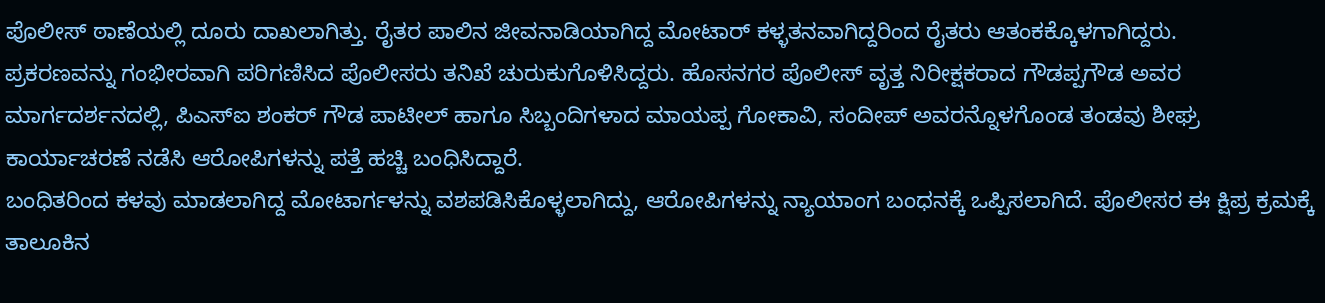ಪೊಲೀಸ್ ಠಾಣೆಯಲ್ಲಿ ದೂರು ದಾಖಲಾಗಿತ್ತು. ರೈತರ ಪಾಲಿನ ಜೀವನಾಡಿಯಾಗಿದ್ದ ಮೋಟಾರ್ ಕಳ್ಳತನವಾಗಿದ್ದರಿಂದ ರೈತರು ಆತಂಕಕ್ಕೊಳಗಾಗಿದ್ದರು.
ಪ್ರಕರಣವನ್ನು ಗಂಭೀರವಾಗಿ ಪರಿಗಣಿಸಿದ ಪೊಲೀಸರು ತನಿಖೆ ಚುರುಕುಗೊಳಿಸಿದ್ದರು. ಹೊಸನಗರ ಪೊಲೀಸ್ ವೃತ್ತ ನಿರೀಕ್ಷಕರಾದ ಗೌಡಪ್ಪಗೌಡ ಅವರ ಮಾರ್ಗದರ್ಶನದಲ್ಲಿ, ಪಿಎಸ್ಐ ಶಂಕರ್ ಗೌಡ ಪಾಟೀಲ್ ಹಾಗೂ ಸಿಬ್ಬಂದಿಗಳಾದ ಮಾಯಪ್ಪ ಗೋಕಾವಿ, ಸಂದೀಪ್ ಅವರನ್ನೊಳಗೊಂಡ ತಂಡವು ಶೀಘ್ರ ಕಾರ್ಯಾಚರಣೆ ನಡೆಸಿ ಆರೋಪಿಗಳನ್ನು ಪತ್ತೆ ಹಚ್ಚಿ ಬಂಧಿಸಿದ್ದಾರೆ.
ಬಂಧಿತರಿಂದ ಕಳವು ಮಾಡಲಾಗಿದ್ದ ಮೋಟಾರ್ಗಳನ್ನು ವಶಪಡಿಸಿಕೊಳ್ಳಲಾಗಿದ್ದು, ಆರೋಪಿಗಳನ್ನು ನ್ಯಾಯಾಂಗ ಬಂಧನಕ್ಕೆ ಒಪ್ಪಿಸಲಾಗಿದೆ. ಪೊಲೀಸರ ಈ ಕ್ಷಿಪ್ರ ಕ್ರಮಕ್ಕೆ ತಾಲೂಕಿನ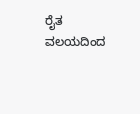ರೈತ ವಲಯದಿಂದ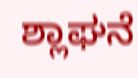ಶ್ಲಾಘನೆ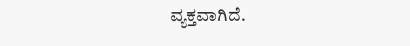ವ್ಯಕ್ತವಾಗಿದೆ.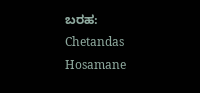ಬರಹ: Chetandas Hosamane